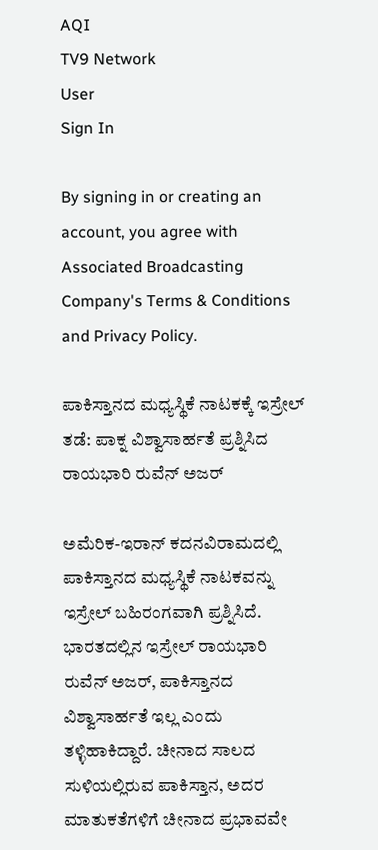AQI
TV9 Network
User
Sign In

By signing in or creating an account, you agree with Associated Broadcasting Company's Terms & Conditions and Privacy Policy.

ಪಾಕಿಸ್ತಾನದ ಮಧ್ಯಸ್ಥಿಕೆ ನಾಟಕಕ್ಕೆ ಇಸ್ರೇಲ್ ತಡೆ: ಪಾಕ್ನ ವಿಶ್ವಾಸಾರ್ಹತೆ ಪ್ರಶ್ನಿಸಿದ ರಾಯಭಾರಿ ರುವೆನ್ ಅಜರ್

ಅಮೆರಿಕ-ಇರಾನ್ ಕದನವಿರಾಮದಲ್ಲಿ ಪಾಕಿಸ್ತಾನದ ಮಧ್ಯಸ್ಥಿಕೆ ನಾಟಕವನ್ನು ಇಸ್ರೇಲ್ ಬಹಿರಂಗವಾಗಿ ಪ್ರಶ್ನಿಸಿದೆ. ಭಾರತದಲ್ಲಿನ ಇಸ್ರೇಲ್ ರಾಯಭಾರಿ ರುವೆನ್ ಅಜರ್, ಪಾಕಿಸ್ತಾನದ ವಿಶ್ವಾಸಾರ್ಹತೆ ಇಲ್ಲ ಎಂದು ತಳ್ಳಿಹಾಕಿದ್ದಾರೆ. ಚೀನಾದ ಸಾಲದ ಸುಳಿಯಲ್ಲಿರುವ ಪಾಕಿಸ್ತಾನ, ಅದರ ಮಾತುಕತೆಗಳಿಗೆ ಚೀನಾದ ಪ್ರಭಾವವೇ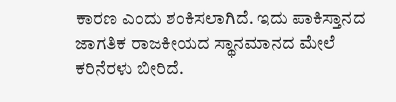ಕಾರಣ ಎಂದು ಶಂಕಿಸಲಾಗಿದೆ. ಇದು ಪಾಕಿಸ್ತಾನದ ಜಾಗತಿಕ ರಾಜಕೀಯದ ಸ್ಥಾನಮಾನದ ಮೇಲೆ ಕರಿನೆರಳು ಬೀರಿದೆ.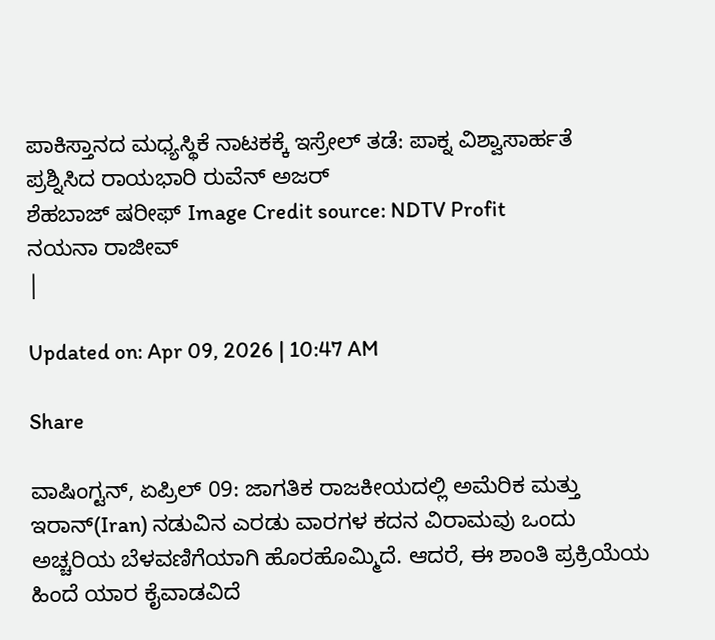ಪಾಕಿಸ್ತಾನದ ಮಧ್ಯಸ್ಥಿಕೆ ನಾಟಕಕ್ಕೆ ಇಸ್ರೇಲ್ ತಡೆ: ಪಾಕ್ನ ವಿಶ್ವಾಸಾರ್ಹತೆ ಪ್ರಶ್ನಿಸಿದ ರಾಯಭಾರಿ ರುವೆನ್ ಅಜರ್
ಶೆಹಬಾಜ್ ಷರೀಫ್ Image Credit source: NDTV Profit
ನಯನಾ ರಾಜೀವ್
|

Updated on: Apr 09, 2026 | 10:47 AM

Share

ವಾಷಿಂಗ್ಟನ್, ಏಪ್ರಿಲ್ 09: ಜಾಗತಿಕ ರಾಜಕೀಯದಲ್ಲಿ ಅಮೆರಿಕ ಮತ್ತು ಇರಾನ್(Iran) ನಡುವಿನ ಎರಡು ವಾರಗಳ ಕದನ ವಿರಾಮವು ಒಂದು ಅಚ್ಚರಿಯ ಬೆಳವಣಿಗೆಯಾಗಿ ಹೊರಹೊಮ್ಮಿದೆ. ಆದರೆ, ಈ ಶಾಂತಿ ಪ್ರಕ್ರಿಯೆಯ ಹಿಂದೆ ಯಾರ ಕೈವಾಡವಿದೆ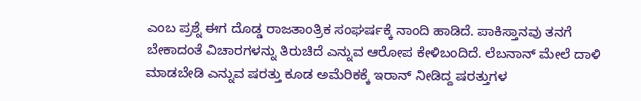ಎಂಬ ಪ್ರಶ್ನೆ ಈಗ ದೊಡ್ಡ ರಾಜತಾಂತ್ರಿಕ ಸಂಘರ್ಷಕ್ಕೆ ನಾಂದಿ ಹಾಡಿದೆ. ಪಾಕಿಸ್ತಾನವು ತನಗೆ ಬೇಕಾದಂತೆ ವಿಚಾರಗಳನ್ನು ತಿರುಚಿದೆ ಎನ್ನುವ ಆರೋಪ ಕೇಳಿಬಂದಿದೆ. ಲೆಬನಾನ್ ಮೇಲೆ ದಾಳಿ ಮಾಡಬೇಡಿ ಎನ್ನುವ ಷರತ್ತು ಕೂಡ ಅಮೆರಿಕಕ್ಕೆ ಇರಾನ್ ನೀಡಿದ್ದ ಷರತ್ತುಗಳ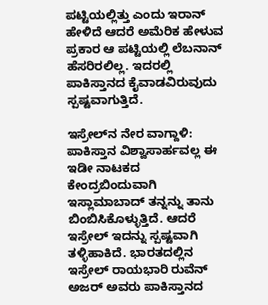ಪಟ್ಟಿಯಲ್ಲಿತ್ತು ಎಂದು ಇರಾನ್ ಹೇಳಿದೆ ಆದರೆ ಅಮೆರಿಕ ಹೇಳುವ ಪ್ರಕಾರ ಆ ಪಟ್ಟಿಯಲ್ಲಿ ಲೆಬನಾನ್ ಹೆಸರಿರಲಿಲ್ಲ. ಇದರಲ್ಲಿ ಪಾಕಿಸ್ತಾನದ ಕೈವಾಡವಿರುವುದು ಸ್ಪಷ್ಟವಾಗುತ್ತಿದೆ.

ಇಸ್ರೇಲ್‌ನ ನೇರ ವಾಗ್ದಾಳಿ: ಪಾಕಿಸ್ತಾನ ವಿಶ್ವಾಸಾರ್ಹವಲ್ಲ ಈ ಇಡೀ ನಾಟಕದ ಕೇಂದ್ರಬಿಂದುವಾಗಿ ಇಸ್ಲಾಮಾಬಾದ್ ತನ್ನನ್ನು ತಾನು ಬಿಂಬಿಸಿಕೊಳ್ಳುತ್ತಿದೆ. ಆದರೆ ಇಸ್ರೇಲ್ ಇದನ್ನು ಸ್ಪಷ್ಟವಾಗಿ ತಳ್ಳಿಹಾಕಿದೆ. ಭಾರತದಲ್ಲಿನ ಇಸ್ರೇಲ್ ರಾಯಭಾರಿ ರುವೆನ್ ಅಜರ್ ಅವರು ಪಾಕಿಸ್ತಾನದ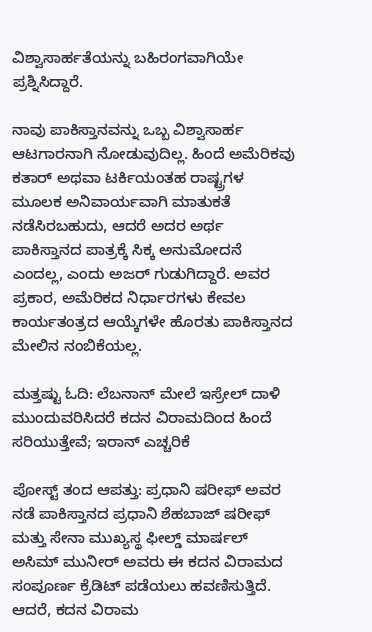ವಿಶ್ವಾಸಾರ್ಹತೆಯನ್ನು ಬಹಿರಂಗವಾಗಿಯೇ ಪ್ರಶ್ನಿಸಿದ್ದಾರೆ.

ನಾವು ಪಾಕಿಸ್ತಾನವನ್ನು ಒಬ್ಬ ವಿಶ್ವಾಸಾರ್ಹ ಆಟಗಾರನಾಗಿ ನೋಡುವುದಿಲ್ಲ. ಹಿಂದೆ ಅಮೆರಿಕವು ಕತಾರ್ ಅಥವಾ ಟರ್ಕಿಯಂತಹ ರಾಷ್ಟ್ರಗಳ ಮೂಲಕ ಅನಿವಾರ್ಯವಾಗಿ ಮಾತುಕತೆ ನಡೆಸಿರಬಹುದು, ಆದರೆ ಅದರ ಅರ್ಥ ಪಾಕಿಸ್ತಾನದ ಪಾತ್ರಕ್ಕೆ ಸಿಕ್ಕ ಅನುಮೋದನೆ ಎಂದಲ್ಲ, ಎಂದು ಅಜರ್ ಗುಡುಗಿದ್ದಾರೆ. ಅವರ ಪ್ರಕಾರ, ಅಮೆರಿಕದ ನಿರ್ಧಾರಗಳು ಕೇವಲ ಕಾರ್ಯತಂತ್ರದ ಆಯ್ಕೆಗಳೇ ಹೊರತು ಪಾಕಿಸ್ತಾನದ ಮೇಲಿನ ನಂಬಿಕೆಯಲ್ಲ.

ಮತ್ತಷ್ಟು ಓದಿ: ಲೆಬನಾನ್ ಮೇಲೆ ಇಸ್ರೇಲ್ ದಾಳಿ ಮುಂದುವರಿಸಿದರೆ ಕದನ ವಿರಾಮದಿಂದ ಹಿಂದೆ ಸರಿಯುತ್ತೇವೆ; ಇರಾನ್ ಎಚ್ಚರಿಕೆ

ಪೋಸ್ಟ್ ತಂದ ಆಪತ್ತು: ಪ್ರಧಾನಿ ಷರೀಫ್ ಅವರ ನಡೆ ಪಾಕಿಸ್ತಾನದ ಪ್ರಧಾನಿ ಶೆಹಬಾಜ್ ಷರೀಫ್ ಮತ್ತು ಸೇನಾ ಮುಖ್ಯಸ್ಥ ಫೀಲ್ಡ್ ಮಾರ್ಷಲ್ ಅಸಿಮ್ ಮುನೀರ್ ಅವರು ಈ ಕದನ ವಿರಾಮದ ಸಂಪೂರ್ಣ ಕ್ರೆಡಿಟ್ ಪಡೆಯಲು ಹವಣಿಸುತ್ತಿದೆ. ಆದರೆ, ಕದನ ವಿರಾಮ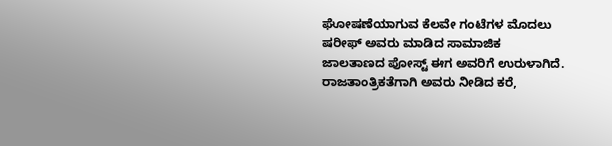ಘೋಷಣೆಯಾಗುವ ಕೆಲವೇ ಗಂಟೆಗಳ ಮೊದಲು ಷರೀಫ್ ಅವರು ಮಾಡಿದ ಸಾಮಾಜಿಕ ಜಾಲತಾಣದ ಪೋಸ್ಟ್ ಈಗ ಅವರಿಗೆ ಉರುಳಾಗಿದೆ. ರಾಜತಾಂತ್ರಿಕತೆಗಾಗಿ ಅವರು ನೀಡಿದ ಕರೆ,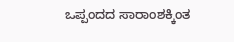ಒಪ್ಪಂದದ ಸಾರಾಂಶಕ್ಕಿಂತ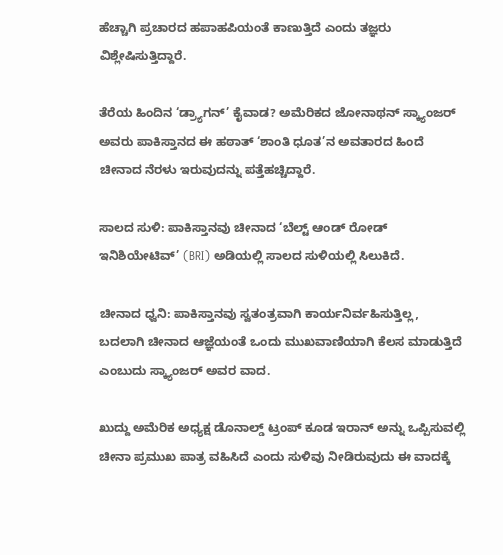ಹೆಚ್ಚಾಗಿ ಪ್ರಚಾರದ ಹಪಾಹಪಿಯಂತೆ ಕಾಣುತ್ತಿದೆ ಎಂದು ತಜ್ಞರು ವಿಶ್ಲೇಷಿಸುತ್ತಿದ್ದಾರೆ.

ತೆರೆಯ ಹಿಂದಿನ ‘ಡ್ರ್ಯಾಗನ್’ ಕೈವಾಡ? ಅಮೆರಿಕದ ಜೋನಾಥನ್ ಸ್ಕ್ಯಾಂಜರ್ ಅವರು ಪಾಕಿಸ್ತಾನದ ಈ ಹಠಾತ್ ‘ಶಾಂತಿ ಧೂತ’ನ ಅವತಾರದ ಹಿಂದೆ ಚೀನಾದ ನೆರಳು ಇರುವುದನ್ನು ಪತ್ತೆಹಚ್ಚಿದ್ದಾರೆ.

ಸಾಲದ ಸುಳಿ: ಪಾಕಿಸ್ತಾನವು ಚೀನಾದ ‘ಬೆಲ್ಟ್ ಆಂಡ್ ರೋಡ್ ಇನಿಶಿಯೇಟಿವ್’ (BRI) ಅಡಿಯಲ್ಲಿ ಸಾಲದ ಸುಳಿಯಲ್ಲಿ ಸಿಲುಕಿದೆ.

ಚೀನಾದ ಧ್ವನಿ: ಪಾಕಿಸ್ತಾನವು ಸ್ವತಂತ್ರವಾಗಿ ಕಾರ್ಯನಿರ್ವಹಿಸುತ್ತಿಲ್ಲ, ಬದಲಾಗಿ ಚೀನಾದ ಆಜ್ಞೆಯಂತೆ ಒಂದು ಮುಖವಾಣಿಯಾಗಿ ಕೆಲಸ ಮಾಡುತ್ತಿದೆ ಎಂಬುದು ಸ್ಕ್ಯಾಂಜರ್ ಅವರ ವಾದ.

ಖುದ್ದು ಅಮೆರಿಕ ಅಧ್ಯಕ್ಷ ಡೊನಾಲ್ಡ್ ಟ್ರಂಪ್ ಕೂಡ ಇರಾನ್ ಅನ್ನು ಒಪ್ಪಿಸುವಲ್ಲಿ ಚೀನಾ ಪ್ರಮುಖ ಪಾತ್ರ ವಹಿಸಿದೆ ಎಂದು ಸುಳಿವು ನೀಡಿರುವುದು ಈ ವಾದಕ್ಕೆ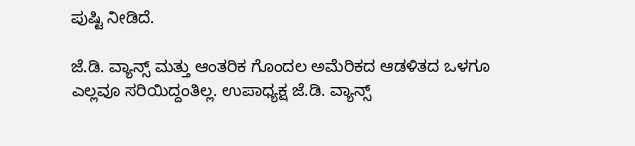ಪುಷ್ಟಿ ನೀಡಿದೆ.

ಜೆ.ಡಿ. ವ್ಯಾನ್ಸ್ ಮತ್ತು ಆಂತರಿಕ ಗೊಂದಲ ಅಮೆರಿಕದ ಆಡಳಿತದ ಒಳಗೂ ಎಲ್ಲವೂ ಸರಿಯಿದ್ದಂತಿಲ್ಲ. ಉಪಾಧ್ಯಕ್ಷ ಜೆ.ಡಿ. ವ್ಯಾನ್ಸ್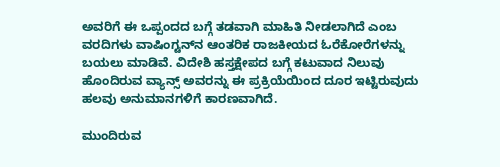ಅವರಿಗೆ ಈ ಒಪ್ಪಂದದ ಬಗ್ಗೆ ತಡವಾಗಿ ಮಾಹಿತಿ ನೀಡಲಾಗಿದೆ ಎಂಬ ವರದಿಗಳು ವಾಷಿಂಗ್ಟನ್‌ನ ಆಂತರಿಕ ರಾಜಕೀಯದ ಓರೆಕೋರೆಗಳನ್ನು ಬಯಲು ಮಾಡಿವೆ. ವಿದೇಶಿ ಹಸ್ತಕ್ಷೇಪದ ಬಗ್ಗೆ ಕಟುವಾದ ನಿಲುವು ಹೊಂದಿರುವ ವ್ಯಾನ್ಸ್ ಅವರನ್ನು ಈ ಪ್ರಕ್ರಿಯೆಯಿಂದ ದೂರ ಇಟ್ಟಿರುವುದು ಹಲವು ಅನುಮಾನಗಳಿಗೆ ಕಾರಣವಾಗಿದೆ.

ಮುಂದಿರುವ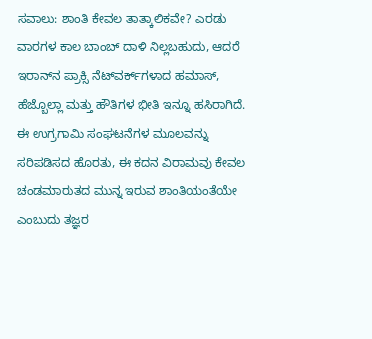ಸವಾಲು: ಶಾಂತಿ ಕೇವಲ ತಾತ್ಕಾಲಿಕವೇ? ಎರಡು ವಾರಗಳ ಕಾಲ ಬಾಂಬ್ ದಾಳಿ ನಿಲ್ಲಬಹುದು, ಆದರೆ ಇರಾನ್‌ನ ಪ್ರಾಕ್ಸಿ ನೆಟ್‌ವರ್ಕ್‌ಗಳಾದ ಹಮಾಸ್, ಹೆಜ್ಬೊಲ್ಲಾ ಮತ್ತು ಹೌತಿಗಳ ಭೀತಿ ಇನ್ನೂ ಹಸಿರಾಗಿದೆ. ಈ ಉಗ್ರಗಾಮಿ ಸಂಘಟನೆಗಳ ಮೂಲವನ್ನು ಸರಿಪಡಿಸದ ಹೊರತು, ಈ ಕದನ ವಿರಾಮವು ಕೇವಲ ಚಂಡಮಾರುತದ ಮುನ್ನ ಇರುವ ಶಾಂತಿಯಂತೆಯೇ ಎಂಬುದು ತಜ್ಞರ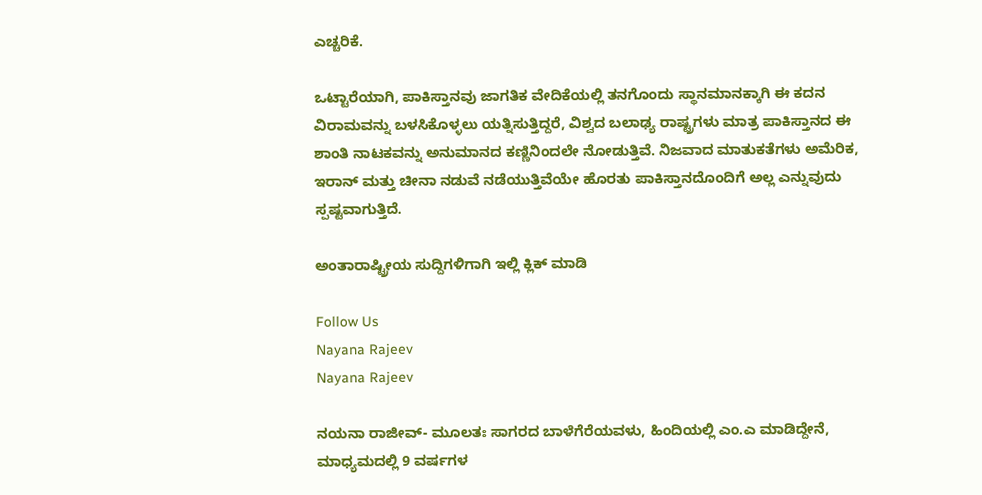ಎಚ್ಚರಿಕೆ.

ಒಟ್ಟಾರೆಯಾಗಿ, ಪಾಕಿಸ್ತಾನವು ಜಾಗತಿಕ ವೇದಿಕೆಯಲ್ಲಿ ತನಗೊಂದು ಸ್ಥಾನಮಾನಕ್ಕಾಗಿ ಈ ಕದನ ವಿರಾಮವನ್ನು ಬಳಸಿಕೊಳ್ಳಲು ಯತ್ನಿಸುತ್ತಿದ್ದರೆ, ವಿಶ್ವದ ಬಲಾಢ್ಯ ರಾಷ್ಟ್ರಗಳು ಮಾತ್ರ ಪಾಕಿಸ್ತಾನದ ಈ ಶಾಂತಿ ನಾಟಕವನ್ನು ಅನುಮಾನದ ಕಣ್ಣಿನಿಂದಲೇ ನೋಡುತ್ತಿವೆ. ನಿಜವಾದ ಮಾತುಕತೆಗಳು ಅಮೆರಿಕ, ಇರಾನ್ ಮತ್ತು ಚೀನಾ ನಡುವೆ ನಡೆಯುತ್ತಿವೆಯೇ ಹೊರತು ಪಾಕಿಸ್ತಾನದೊಂದಿಗೆ ಅಲ್ಲ ಎನ್ನುವುದು ಸ್ಪಷ್ಟವಾಗುತ್ತಿದೆ.

ಅಂತಾರಾಷ್ಟ್ರೀಯ ಸುದ್ದಿಗಳಿಗಾಗಿ ಇಲ್ಲಿ ಕ್ಲಿಕ್ ಮಾಡಿ

Follow Us
Nayana Rajeev
Nayana Rajeev

ನಯನಾ ರಾಜೀವ್- ಮೂಲತಃ ಸಾಗರದ ಬಾಳೆಗೆರೆಯವಳು, ಹಿಂದಿಯಲ್ಲಿ ಎಂ.ಎ ಮಾಡಿದ್ದೇನೆ, ಮಾಧ್ಯಮದಲ್ಲಿ 9 ವರ್ಷಗಳ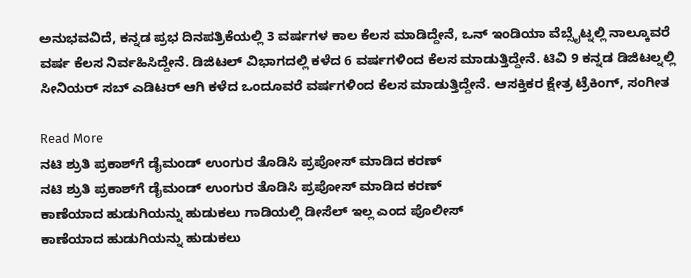ಅನುಭವವಿದೆ, ಕನ್ನಡ ಪ್ರಭ ದಿನಪತ್ರಿಕೆಯಲ್ಲಿ 3 ವರ್ಷಗಳ ಕಾಲ ಕೆಲಸ ಮಾಡಿದ್ದೇನೆ, ಒನ್ ಇಂಡಿಯಾ ವೆಬ್ಸೈಟ್ನಲ್ಲಿ ನಾಲ್ಕೂವರೆ ವರ್ಷ ಕೆಲಸ ನಿರ್ವಹಿಸಿದ್ದೇನೆ. ಡಿಜಿಟಲ್ ವಿಭಾಗದಲ್ಲಿ ಕಳೆದ 6 ವರ್ಷಗಳಿಂದ ಕೆಲಸ ಮಾಡುತ್ತಿದ್ದೇನೆ. ಟಿವಿ 9 ಕನ್ನಡ ಡಿಜಿಟಲ್ನಲ್ಲಿ ಸೀನಿಯರ್ ಸಬ್ ಎಡಿಟರ್ ಆಗಿ ಕಳೆದ ಒಂದೂವರೆ ವರ್ಷಗಳಿಂದ ಕೆಲಸ ಮಾಡುತ್ತಿದ್ದೇನೆ. ಆಸಕ್ತಿಕರ ಕ್ಷೇತ್ರ ಟ್ರೆಕಿಂಗ್, ಸಂಗೀತ

Read More
ನಟಿ ಶ್ರುತಿ ಪ್ರಕಾಶ್‌ಗೆ ಡೈಮಂಡ್ ಉಂಗುರ ತೊಡಿಸಿ ಪ್ರಪೋಸ್ ಮಾಡಿದ ಕರಣ್
ನಟಿ ಶ್ರುತಿ ಪ್ರಕಾಶ್‌ಗೆ ಡೈಮಂಡ್ ಉಂಗುರ ತೊಡಿಸಿ ಪ್ರಪೋಸ್ ಮಾಡಿದ ಕರಣ್
ಕಾಣೆಯಾದ ಹುಡುಗಿಯನ್ನು ಹುಡುಕಲು ಗಾಡಿಯಲ್ಲಿ ಡೀಸೆಲ್ ಇಲ್ಲ ಎಂದ ಪೊಲೀಸ್
ಕಾಣೆಯಾದ ಹುಡುಗಿಯನ್ನು ಹುಡುಕಲು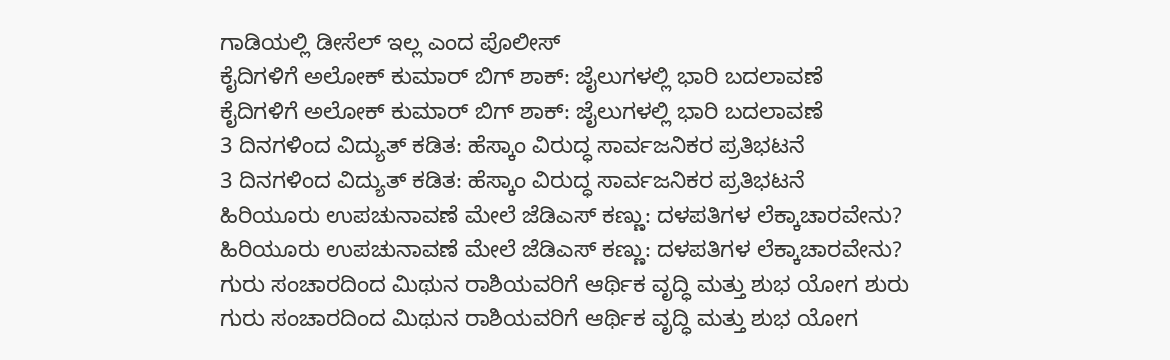ಗಾಡಿಯಲ್ಲಿ ಡೀಸೆಲ್ ಇಲ್ಲ ಎಂದ ಪೊಲೀಸ್
ಕೈದಿಗಳಿಗೆ ಅಲೋಕ್ ಕುಮಾರ್ ಬಿಗ್ ಶಾಕ್: ಜೈಲುಗಳಲ್ಲಿ ಭಾರಿ ಬದಲಾವಣೆ
ಕೈದಿಗಳಿಗೆ ಅಲೋಕ್ ಕುಮಾರ್ ಬಿಗ್ ಶಾಕ್: ಜೈಲುಗಳಲ್ಲಿ ಭಾರಿ ಬದಲಾವಣೆ
3 ದಿನಗಳಿಂದ ವಿದ್ಯುತ್ ಕಡಿತ: ಹೆಸ್ಕಾಂ ವಿರುದ್ಧ ಸಾರ್ವಜನಿಕರ ಪ್ರತಿಭಟನೆ
3 ದಿನಗಳಿಂದ ವಿದ್ಯುತ್ ಕಡಿತ: ಹೆಸ್ಕಾಂ ವಿರುದ್ಧ ಸಾರ್ವಜನಿಕರ ಪ್ರತಿಭಟನೆ
ಹಿರಿಯೂರು ಉಪಚುನಾವಣೆ ಮೇಲೆ ಜೆಡಿಎಸ್ ಕಣ್ಣು: ದಳಪತಿಗಳ ಲೆಕ್ಕಾಚಾರವೇನು?
ಹಿರಿಯೂರು ಉಪಚುನಾವಣೆ ಮೇಲೆ ಜೆಡಿಎಸ್ ಕಣ್ಣು: ದಳಪತಿಗಳ ಲೆಕ್ಕಾಚಾರವೇನು?
ಗುರು ಸಂಚಾರದಿಂದ ಮಿಥುನ ರಾಶಿಯವರಿಗೆ ಆರ್ಥಿಕ ವೃದ್ಧಿ ಮತ್ತು ಶುಭ ಯೋಗ ಶುರು
ಗುರು ಸಂಚಾರದಿಂದ ಮಿಥುನ ರಾಶಿಯವರಿಗೆ ಆರ್ಥಿಕ ವೃದ್ಧಿ ಮತ್ತು ಶುಭ ಯೋಗ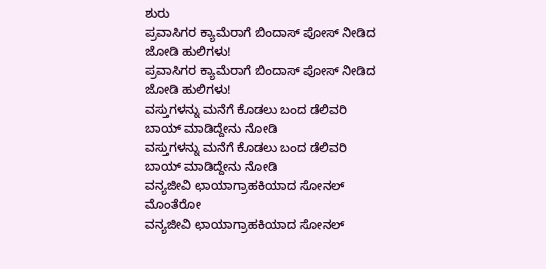ಶುರು
ಪ್ರವಾಸಿಗರ ಕ್ಯಾಮೆರಾಗೆ ಬಿಂದಾಸ್ ಪೋಸ್ ನೀಡಿದ ಜೋಡಿ ಹುಲಿಗಳು!
ಪ್ರವಾಸಿಗರ ಕ್ಯಾಮೆರಾಗೆ ಬಿಂದಾಸ್ ಪೋಸ್ ನೀಡಿದ ಜೋಡಿ ಹುಲಿಗಳು!
ವಸ್ತುಗಳನ್ನು ಮನೆಗೆ ಕೊಡಲು ಬಂದ ಡೆಲಿವರಿ ಬಾಯ್ ಮಾಡಿದ್ದೇನು ನೋಡಿ
ವಸ್ತುಗಳನ್ನು ಮನೆಗೆ ಕೊಡಲು ಬಂದ ಡೆಲಿವರಿ ಬಾಯ್ ಮಾಡಿದ್ದೇನು ನೋಡಿ
ವನ್ಯಜೀವಿ ಛಾಯಾಗ್ರಾಹಕಿಯಾದ ಸೋನಲ್ ಮೊಂತೆರೋ
ವನ್ಯಜೀವಿ ಛಾಯಾಗ್ರಾಹಕಿಯಾದ ಸೋನಲ್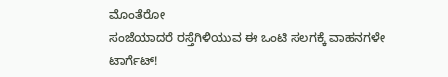ಮೊಂತೆರೋ
ಸಂಜೆಯಾದರೆ ರಸ್ತೆಗಿಳಿಯುವ ಈ ಒಂಟಿ ಸಲಗಕ್ಕೆ ವಾಹನಗಳೇ ಟಾರ್ಗೆಟ್!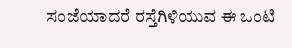ಸಂಜೆಯಾದರೆ ರಸ್ತೆಗಿಳಿಯುವ ಈ ಒಂಟಿ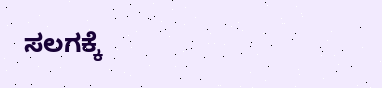ಸಲಗಕ್ಕೆ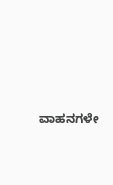ವಾಹನಗಳೇ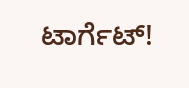ಟಾರ್ಗೆಟ್!